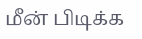மீன் பிடிக்க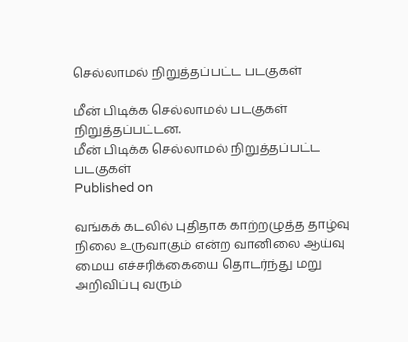செல்லாமல் நிறுத்தப்பட்ட படகுகள்

மீன் பிடிக்க செல்லாமல் படகுகள் நிறுத்தப்பட்டன.
மீன் பிடிக்க செல்லாமல் நிறுத்தப்பட்ட படகுகள்
Published on

வங்கக் கடலில் புதிதாக காற்றழுத்த தாழ்வு நிலை உருவாகும் என்ற வானிலை ஆய்வு மைய எச்சரிக்கையை தொடர்ந்து மறு அறிவிப்பு வரும்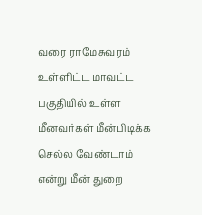வரை ராமேசுவரம் உள்ளிட்ட மாவட்ட பகுதியில் உள்ள மீனவர்கள் மீன்பிடிக்க செல்ல வேண்டாம் என்று மீன் துறை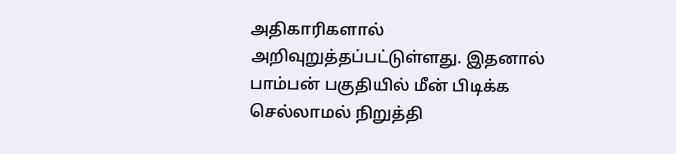அதிகாரிகளால் அறிவுறுத்தப்பட்டுள்ளது. இதனால் பாம்பன் பகுதியில் மீன் பிடிக்க செல்லாமல் நிறுத்தி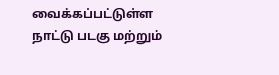வைக்கப்பட்டுள்ள நாட்டு படகு மற்றும்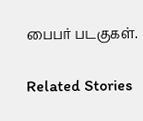பைபர் படகுகள்.

Related Stories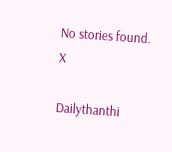No stories found.
X

Dailythanthi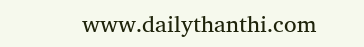www.dailythanthi.com